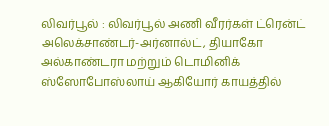லிவர்பூல் : லிவர்பூல் அணி வீரர்கள் ட்ரென்ட் அலெக்சாண்டர்-அர்னால்ட், தியாகோ அல்காண்டரா மற்றும் டொமினிக் ஸ்ஸோபோஸ்லாய் ஆகியோர் காயத்தில்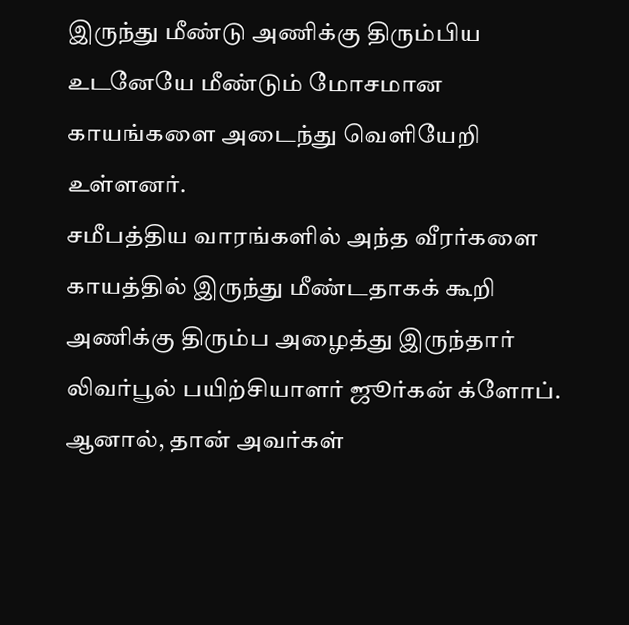இருந்து மீண்டு அணிக்கு திரும்பிய உடனேயே மீண்டும் மோசமான காயங்களை அடைந்து வெளியேறி உள்ளனர்.
சமீபத்திய வாரங்களில் அந்த வீரர்களை காயத்தில் இருந்து மீண்டதாகக் கூறி அணிக்கு திரும்ப அழைத்து இருந்தார் லிவர்பூல் பயிற்சியாளர் ஜூர்கன் க்ளோப். ஆனால், தான் அவர்கள்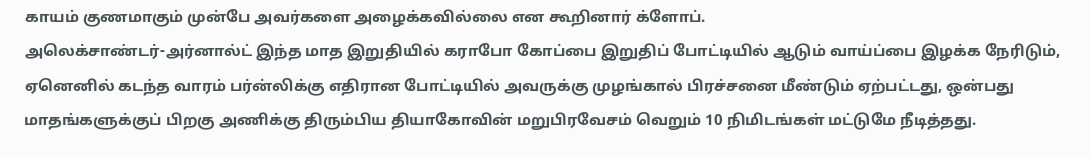காயம் குணமாகும் முன்பே அவர்களை அழைக்கவில்லை என கூறினார் க்ளோப்.
அலெக்சாண்டர்-அர்னால்ட் இந்த மாத இறுதியில் கராபோ கோப்பை இறுதிப் போட்டியில் ஆடும் வாய்ப்பை இழக்க நேரிடும், ஏனெனில் கடந்த வாரம் பர்ன்லிக்கு எதிரான போட்டியில் அவருக்கு முழங்கால் பிரச்சனை மீண்டும் ஏற்பட்டது, ஒன்பது மாதங்களுக்குப் பிறகு அணிக்கு திரும்பிய தியாகோவின் மறுபிரவேசம் வெறும் 10 நிமிடங்கள் மட்டுமே நீடித்தது.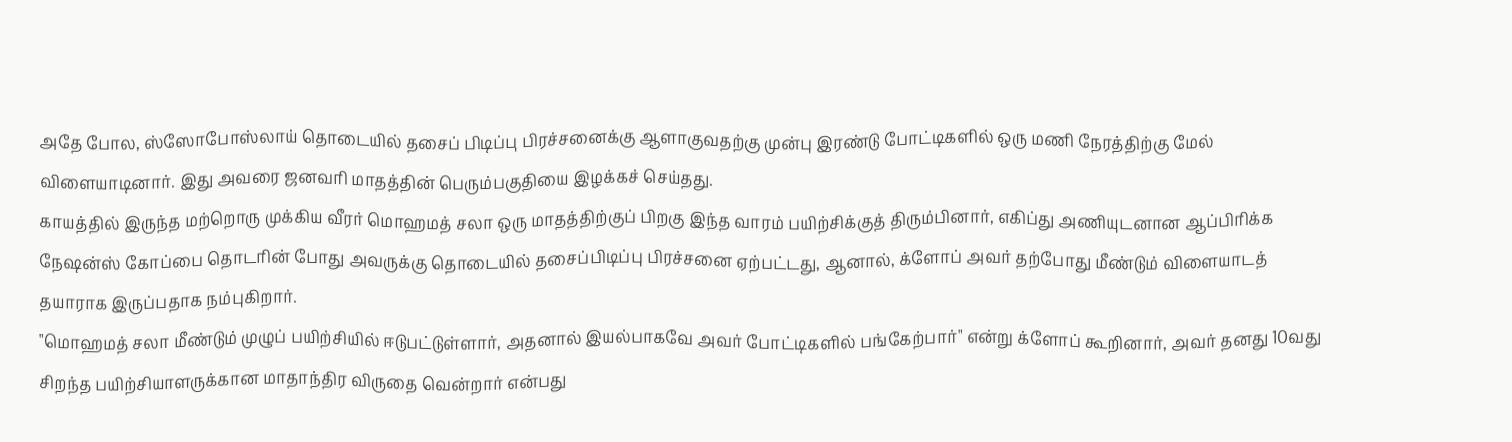அதே போல, ஸ்ஸோபோஸ்லாய் தொடையில் தசைப் பிடிப்பு பிரச்சனைக்கு ஆளாகுவதற்கு முன்பு இரண்டு போட்டிகளில் ஒரு மணி நேரத்திற்கு மேல் விளையாடினார். இது அவரை ஜனவரி மாதத்தின் பெரும்பகுதியை இழக்கச் செய்தது.
காயத்தில் இருந்த மற்றொரு முக்கிய வீரர் மொஹமத் சலா ஒரு மாதத்திற்குப் பிறகு இந்த வாரம் பயிற்சிக்குத் திரும்பினார், எகிப்து அணியுடனான ஆப்பிரிக்க நேஷன்ஸ் கோப்பை தொடரின் போது அவருக்கு தொடையில் தசைப்பிடிப்பு பிரச்சனை ஏற்பட்டது, ஆனால், க்ளோப் அவர் தற்போது மீண்டும் விளையாடத் தயாராக இருப்பதாக நம்புகிறார்.
"மொஹமத் சலா மீண்டும் முழுப் பயிற்சியில் ஈடுபட்டுள்ளார், அதனால் இயல்பாகவே அவர் போட்டிகளில் பங்கேற்பார்" என்று க்ளோப் கூறினார், அவர் தனது 10வது சிறந்த பயிற்சியாளருக்கான மாதாந்திர விருதை வென்றார் என்பது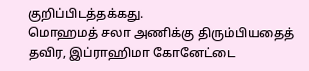குறிப்பிடத்தக்கது.
மொஹமத் சலா அணிக்கு திரும்பியதைத் தவிர, இப்ராஹிமா கோனேட்டை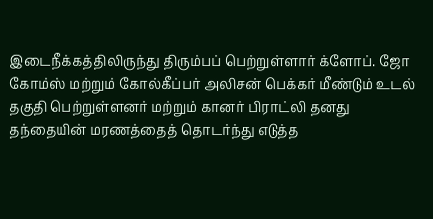இடைநீக்கத்திலிருந்து திரும்பப் பெற்றுள்ளார் க்ளோப். ஜோ கோம்ஸ் மற்றும் கோல்கீப்பர் அலிசன் பெக்கர் மீண்டும் உடல் தகுதி பெற்றுள்ளனர் மற்றும் கானர் பிராட்லி தனது தந்தையின் மரணத்தைத் தொடர்ந்து எடுத்த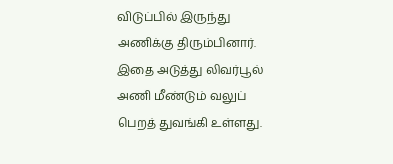விடுப்பில் இருந்து அணிக்கு திரும்பினார். இதை அடுத்து லிவர்பூல் அணி மீண்டும் வலுப் பெறத் துவங்கி உள்ளது.